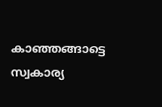കാഞ്ഞങ്ങാട്ടെ സ്വകാര്യ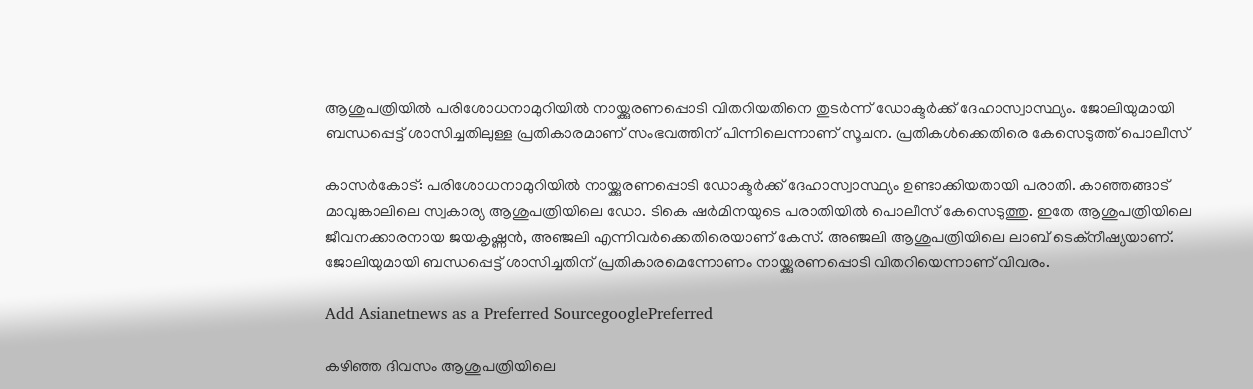ആശുപത്രിയിൽ പരിശോധനാമുറിയിൽ നായ്ക്കുരണപ്പൊടി വിതറിയതിനെ തുടർന്ന് ഡോക്ടർക്ക് ദേഹാസ്വാസ്ഥ്യം. ജോലിയുമായി ബന്ധപ്പെട്ട് ശാസിച്ചതിലുള്ള പ്രതികാരമാണ് സംഭവത്തിന് പിന്നിലെന്നാണ് സൂചന. പ്രതികൾക്കെതിരെ കേസെടുത്ത് പൊലീസ്

കാസർകോട്: പരിശോധനാമുറിയിൽ നായ്ക്കുരണപ്പൊടി ഡോക്ടർക്ക് ദേഹാസ്വാസ്ഥ്യം ഉണ്ടാക്കിയതായി പരാതി. കാഞ്ഞങ്ങാട് മാവുങ്കാലിലെ സ്വകാര്യ ആശുപത്രിയിലെ ഡോ. ടികെ ഷർമിനയുടെ പരാതിയിൽ പൊലീസ് കേസെടുത്തു. ഇതേ ആശുപത്രിയിലെ ജീവനക്കാരനായ ജയകൃഷ്ണൻ, അഞ്ജലി എന്നിവർക്കെതിരെയാണ് കേസ്. അഞ്ജലി ആശുപത്രിയിലെ ലാബ് ടെക്‌നീഷ്യയാണ്. ജോലിയുമായി ബന്ധപ്പെട്ട് ശാസിച്ചതിന് പ്രതികാരമെന്നോണം നായ്ക്കുരണപ്പൊടി വിതറിയെന്നാണ് വിവരം.

Add Asianetnews as a Preferred SourcegooglePreferred

കഴിഞ്ഞ ദിവസം ആശുപത്രിയിലെ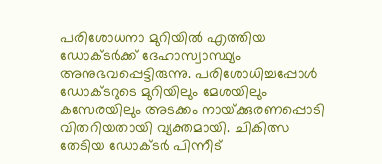പരിശോധനാ മുറിയിൽ എത്തിയ ഡോ‌ക്‌ടർക്ക് ദേഹാസ്വാസ്ഥ്യം അനുഭവപ്പെട്ടിരുന്നു. പരിശോധിച്ചപ്പോൾ ഡോക്ടറുടെ മുറിയിലും മേശയിലും കസേരയിലും അടക്കം നായ്‌ക്കുരണപ്പൊടി വിതറിയതായി വ്യക്തമായി. ചികിത്സ തേടിയ ഡോക്‌ടർ പിന്നീട്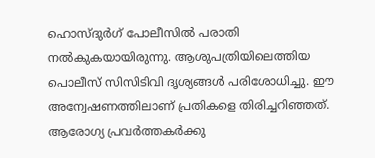ഹൊസ്‌ദുർഗ് പോലീസിൽ പരാതി നൽകുകയായിരുന്നു. ആശുപത്രിയിലെത്തിയ പൊലീസ് സിസിടിവി ദൃശ്യങ്ങൾ പരിശോധിച്ചു. ഈ അന്വേഷണത്തിലാണ് പ്രതികളെ തിരിച്ചറിഞ്ഞത്. ആരോഗ്യ പ്രവർത്തകർക്കു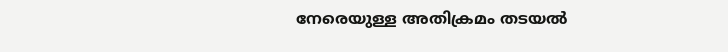നേരെയുള്ള അതിക്രമം തടയൽ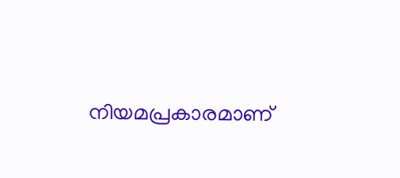നിയമപ്രകാരമാണ്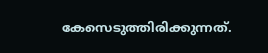കേസെടുത്തിരിക്കുന്നത്.